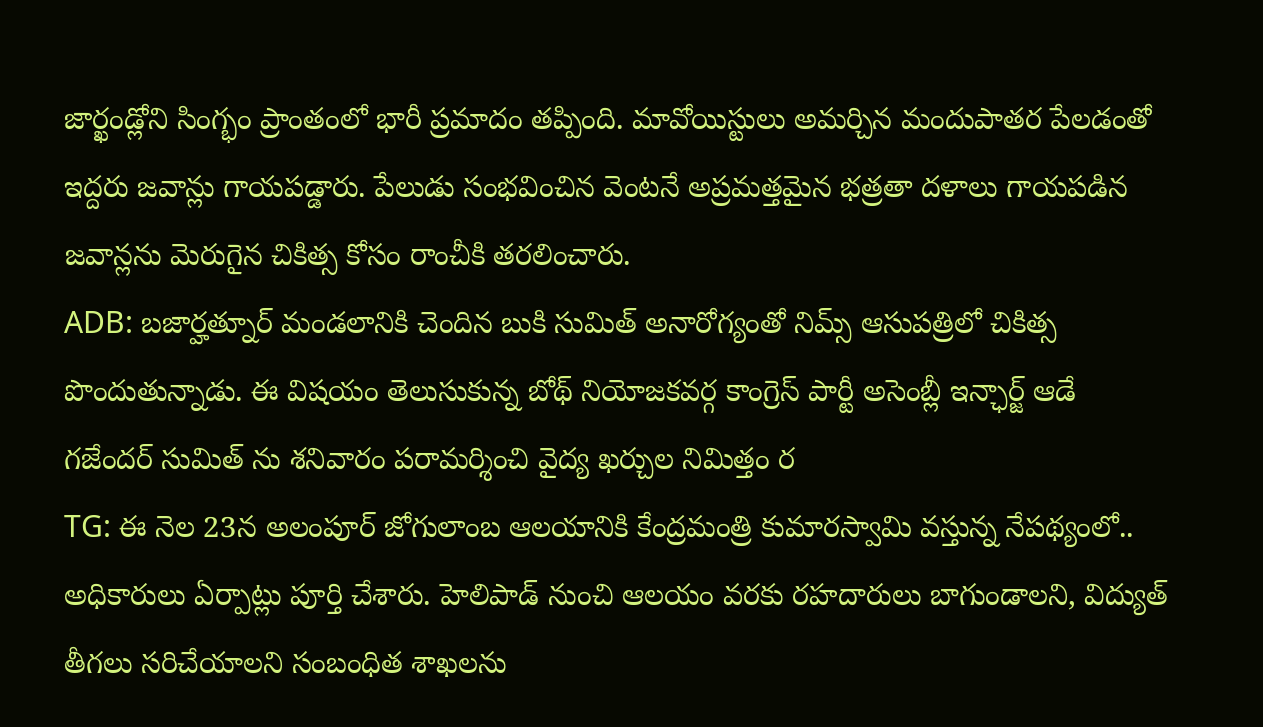జార్ఖండ్లోని సింగ్భం ప్రాంతంలో భారీ ప్రమాదం తప్పింది. మావోయిస్టులు అమర్చిన మందుపాతర పేలడంతో ఇద్దరు జవాన్లు గాయపడ్డారు. పేలుడు సంభవించిన వెంటనే అప్రమత్తమైన భత్రతా దళాలు గాయపడిన జవాన్లను మెరుగైన చికిత్స కోసం రాంచీకి తరలించారు.
ADB: బజార్హత్నూర్ మండలానికి చెందిన బుకి సుమిత్ అనారోగ్యంతో నిమ్స్ ఆసుపత్రిలో చికిత్స పొందుతున్నాడు. ఈ విషయం తెలుసుకున్న బోథ్ నియోజకవర్గ కాంగ్రెస్ పార్టీ అసెంబ్లీ ఇన్ఛార్జ్ ఆడే గజేందర్ సుమిత్ ను శనివారం పరామర్శించి వైద్య ఖర్చుల నిమిత్తం ర
TG: ఈ నెల 23న అలంపూర్ జోగులాంబ ఆలయానికి కేంద్రమంత్రి కుమారస్వామి వస్తున్న నేపథ్యంలో.. అధికారులు ఏర్పాట్లు పూర్తి చేశారు. హెలిపాడ్ నుంచి ఆలయం వరకు రహదారులు బాగుండాలని, విద్యుత్ తీగలు సరిచేయాలని సంబంధిత శాఖలను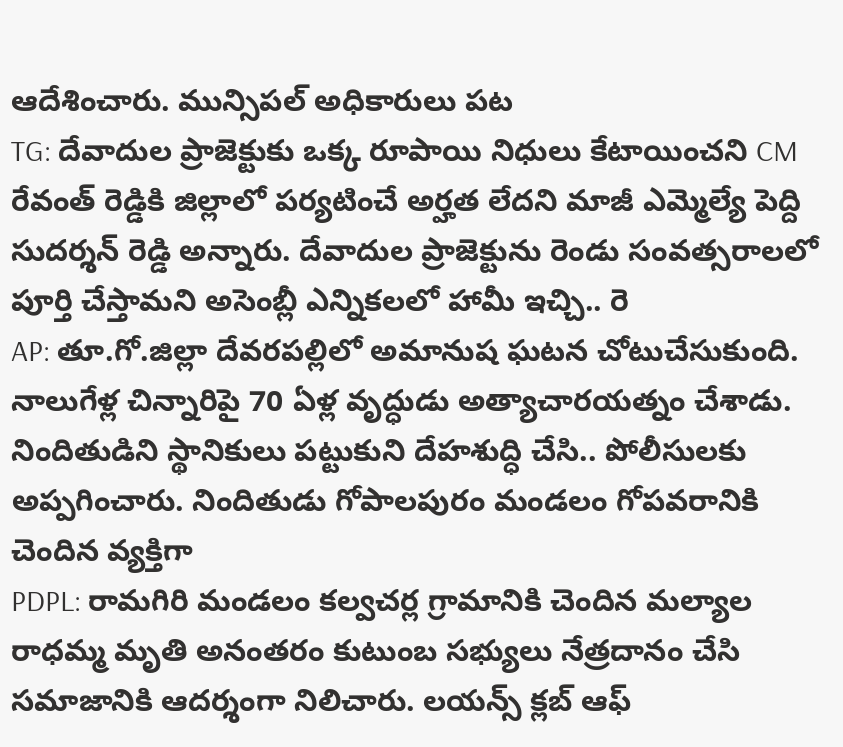ఆదేశించారు. మున్సిపల్ అధికారులు పట
TG: దేవాదుల ప్రాజెక్టుకు ఒక్క రూపాయి నిధులు కేటాయించని CM రేవంత్ రెడ్డికి జిల్లాలో పర్యటించే అర్హత లేదని మాజీ ఎమ్మెల్యే పెద్ది సుదర్శన్ రెడ్డి అన్నారు. దేవాదుల ప్రాజెక్టును రెండు సంవత్సరాలలో పూర్తి చేస్తామని అసెంబ్లీ ఎన్నికలలో హామీ ఇచ్చి.. రె
AP: తూ.గో.జిల్లా దేవరపల్లిలో అమానుష ఘటన చోటుచేసుకుంది. నాలుగేళ్ల చిన్నారిపై 70 ఏళ్ల వృద్ధుడు అత్యాచారయత్నం చేశాడు. నిందితుడిని స్థానికులు పట్టుకుని దేహశుద్ధి చేసి.. పోలీసులకు అప్పగించారు. నిందితుడు గోపాలపురం మండలం గోపవరానికి చెందిన వ్యక్తిగా
PDPL: రామగిరి మండలం కల్వచర్ల గ్రామానికి చెందిన మల్యాల రాధమ్మ మృతి అనంతరం కుటుంబ సభ్యులు నేత్రదానం చేసి సమాజానికి ఆదర్శంగా నిలిచారు. లయన్స్ క్లబ్ ఆఫ్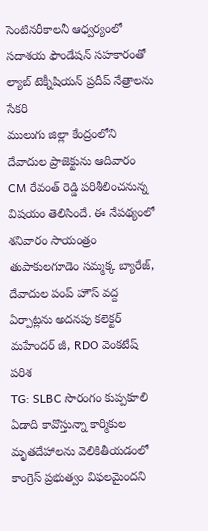సెంటినరీకాలనీ ఆధ్వర్యంలో సదాశయ ఫౌండేషన్ సహకారంతో ల్యాబ్ టెక్నీషియన్ ప్రదీప్ నేత్రాలను సేకరి
ములుగు జిల్లా కేంద్రంలోని దేవాదుల ప్రాజెక్టును ఆదివారం CM రేవంత్ రెడ్డి పరిశీలించనున్న విషయం తెలిసిందే. ఈ నేపథ్యంలో శనివారం సాయంత్రం తుపాకులగూడెం సమ్మక్క బ్యారేజ్, దేవాదుల పంప్ హౌస్ వద్ద ఏర్పాట్లను అదనపు కలెక్టర్ మహేందర్ జీ, RDO వెంకటేష్ పరిశ
TG: SLBC సొరంగం కుప్పకూలి ఏడాది కావొస్తున్నా కార్మికుల మృతదేహాలను వెలికితీయడంలో కాంగ్రెస్ ప్రభుత్వం విఫలమైందని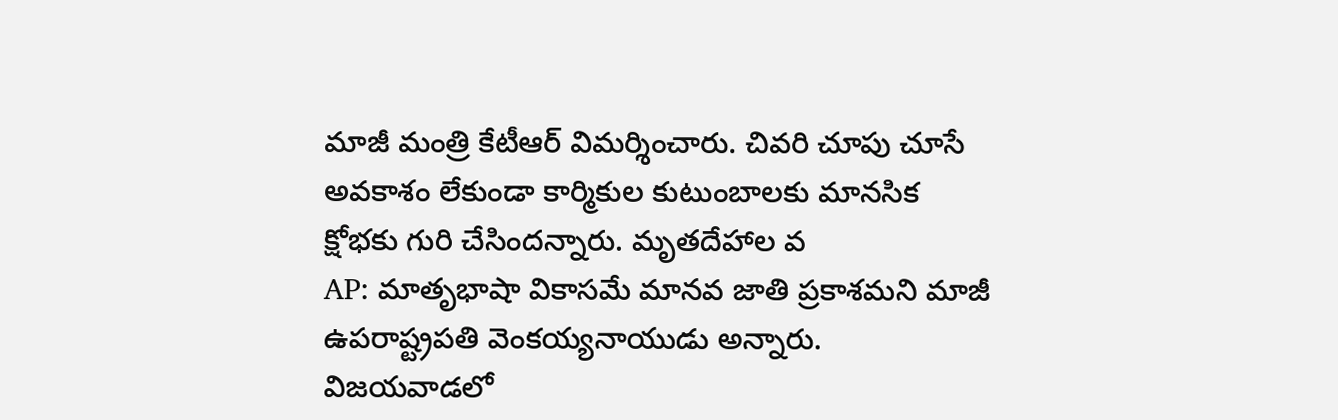మాజీ మంత్రి కేటీఆర్ విమర్శించారు. చివరి చూపు చూసే అవకాశం లేకుండా కార్మికుల కుటుంబాలకు మానసిక క్షోభకు గురి చేసిందన్నారు. మృతదేహాల వ
AP: మాతృభాషా వికాసమే మానవ జాతి ప్రకాశమని మాజీ ఉపరాష్ట్రపతి వెంకయ్యనాయుడు అన్నారు. విజయవాడలో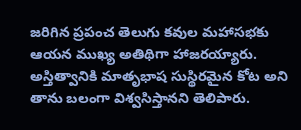జరిగిన ప్రపంచ తెలుగు కవుల మహాసభకు ఆయన ముఖ్య అతిథిగా హాజరయ్యారు. అస్తిత్వానికి మాతృభాష సుస్థిరమైన కోట అని తాను బలంగా విశ్వసిస్తానని తెలిపారు.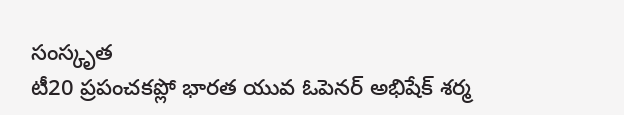సంస్కృత
టీ20 ప్రపంచకప్లో భారత యువ ఓపెనర్ అభిషేక్ శర్మ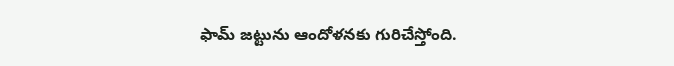ఫామ్ జట్టును ఆందోళనకు గురిచేస్తోంది.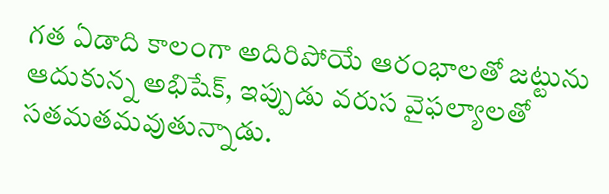గత ఏడాది కాలంగా అదిరిపోయే ఆరంభాలతో జట్టును ఆదుకున్న అభిషేక్, ఇప్పుడు వరుస వైఫల్యాలతో సతమతమవుతున్నాడు.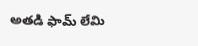అతడి ఫామ్ లేమి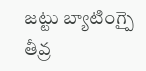జట్టు బ్యాటింగ్పై తీవ్ర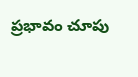ప్రభావం చూపు